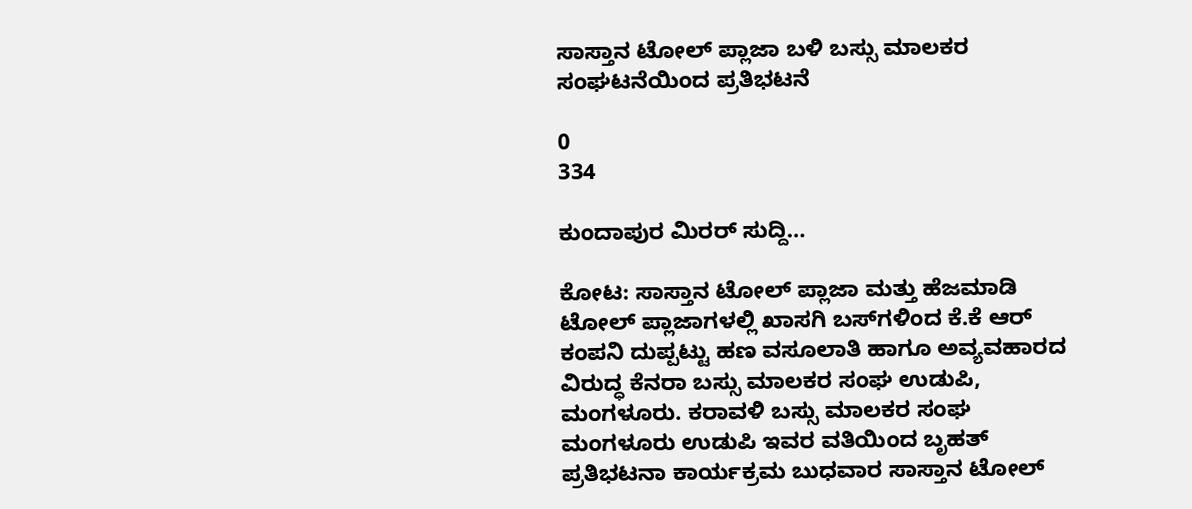ಸಾಸ್ತಾನ ಟೋಲ್ ಪ್ಲಾಜಾ ಬಳಿ ಬಸ್ಸು ಮಾಲಕರ ಸಂಘಟನೆಯಿಂದ ಪ್ರತಿಭಟನೆ

0
334

ಕುಂದಾಪುರ ಮಿರರ್ ಸುದ್ದಿ…

ಕೋಟ: ಸಾಸ್ತಾನ ಟೋಲ್ ಪ್ಲಾಜಾ ಮತ್ತು ಹೆಜಮಾಡಿ ಟೋಲ್ ಪ್ಲಾಜಾಗಳಲ್ಲಿ ಖಾಸಗಿ ಬಸ್‍ಗಳಿಂದ ಕೆ.ಕೆ ಆರ್ ಕಂಪನಿ ದುಪ್ಪಟ್ಟು ಹಣ ವಸೂಲಾತಿ ಹಾಗೂ ಅವ್ಯವಹಾರದ ವಿರುದ್ಧ ಕೆನರಾ ಬಸ್ಸು ಮಾಲಕರ ಸಂಘ ಉಡುಪಿ, ಮಂಗಳೂರು. ಕರಾವಳಿ ಬಸ್ಸು ಮಾಲಕರ ಸಂಘ ಮಂಗಳೂರು ಉಡುಪಿ ಇವರ ವತಿಯಿಂದ ಬೃಹತ್ ಪ್ರತಿಭಟನಾ ಕಾರ್ಯಕ್ರಮ ಬುಧವಾರ ಸಾಸ್ತಾನ ಟೋಲ್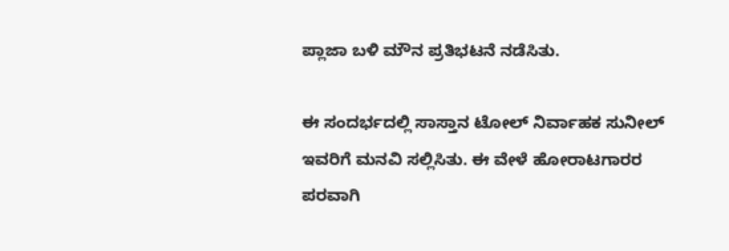ಪ್ಲಾಜಾ ಬಳಿ ಮೌನ ಪ್ರತಿಭಟನೆ ನಡೆಸಿತು.

ಈ ಸಂದರ್ಭದಲ್ಲಿ ಸಾಸ್ತಾನ ಟೋಲ್ ನಿರ್ವಾಹಕ ಸುನೀಲ್ ಇವರಿಗೆ ಮನವಿ ಸಲ್ಲಿಸಿತು. ಈ ವೇಳೆ ಹೋರಾಟಗಾರರ ಪರವಾಗಿ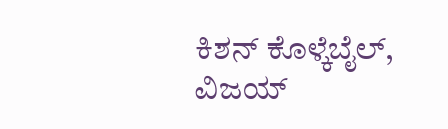ಕಿಶನ್ ಕೊಳ್ಕೆಬೈಲ್, ವಿಜಯ್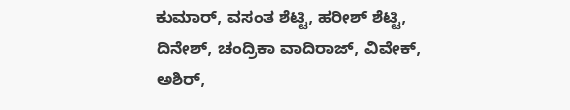ಕುಮಾರ್, ವಸಂತ ಶೆಟ್ಟಿ, ಹರೀಶ್ ಶೆಟ್ಟಿ, ದಿನೇಶ್, ಚಂದ್ರಿಕಾ ವಾದಿರಾಜ್, ವಿವೇಕ್, ಅಶಿರ್,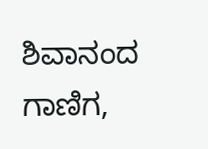ಶಿವಾನಂದ ಗಾಣಿಗ,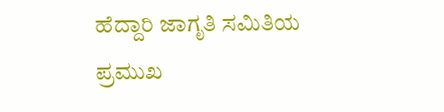ಹೆದ್ದಾರಿ ಜಾಗೃತಿ ಸಮಿತಿಯ ಪ್ರಮುಖ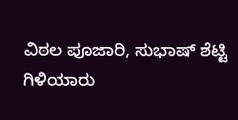ವಿಠಲ ಪೂಜಾರಿ, ಸುಭಾಷ್ ಶೆಟ್ಟಿ ಗಿಳಿಯಾರು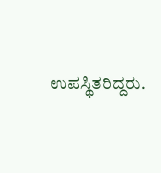ಉಪಸ್ಥಿತರಿದ್ದರು.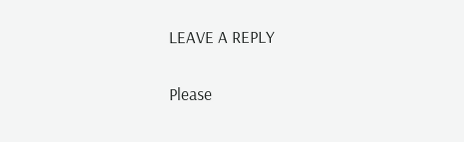LEAVE A REPLY

Please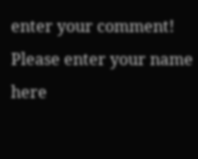enter your comment!
Please enter your name here